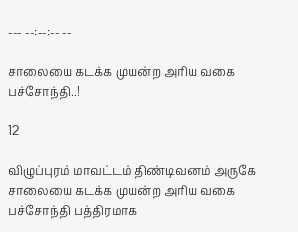--- --:--:-- --

சாலையை கடக்க முயன்ற அரிய வகை பச்சோந்தி..!

12

விழுப்புரம் மாவட்டம் திண்டிவனம் அருகே சாலையை கடக்க முயன்ற அரிய வகை பச்சோந்தி பத்திரமாக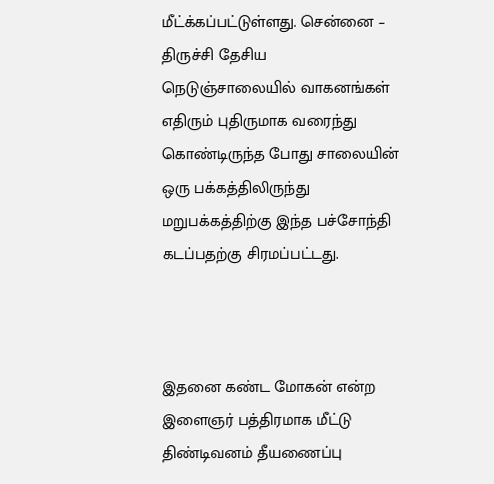மீட்க்கப்பட்டுள்ளது. சென்னை – திருச்சி தேசிய நெடுஞ்சாலையில் வாகனங்கள் எதிரும் புதிருமாக வரைந்து கொண்டிருந்த போது சாலையின் ஒரு பக்கத்திலிருந்து மறுபக்கத்திற்கு இந்த பச்சோந்தி கடப்பதற்கு சிரமப்பட்டது.



இதனை கண்ட மோகன் என்ற இளைஞர் பத்திரமாக மீட்டு திண்டிவனம் தீயணைப்பு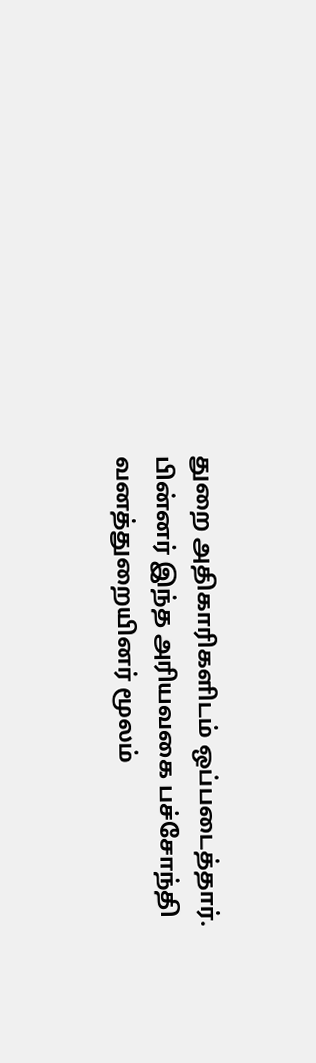துறை அதிகாரிகளிடம் ஒப்படைத்தார். பின்னர் இந்த அரியவகை பச்சோந்தி வனத்துறையினர் மூலம்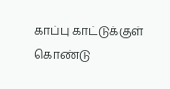காப்பு காட்டுக்குள் கொண்டு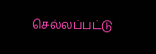செல்லப்பட்டு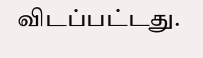விடப்பட்டது.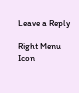Leave a Reply

Right Menu Icon